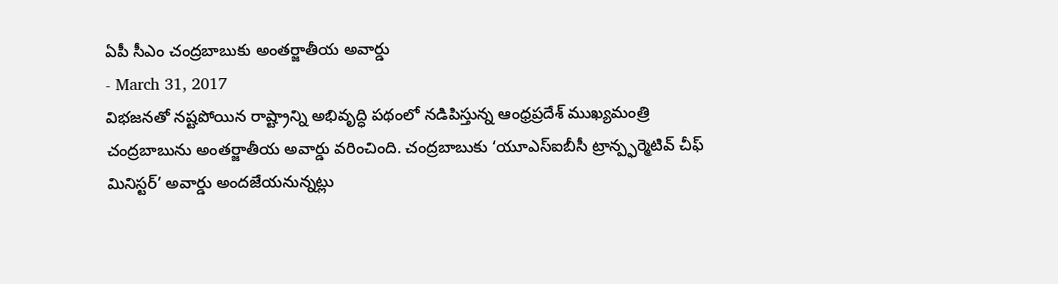ఏపీ సీఎం చంద్రబాబుకు అంతర్జాతీయ అవార్డు
- March 31, 2017
విభజనతో నష్టపోయిన రాష్ట్రాన్ని అభివృద్ధి పథంలో నడిపిస్తున్న ఆంధ్రప్రదేశ్ ముఖ్యమంత్రి చంద్రబాబును అంతర్జాతీయ అవార్డు వరించింది. చంద్రబాబుకు ‘యూఎస్ఐబీసీ ట్రాన్ప్ఫర్మెటివ్ చీఫ్ మినిస్టర్’ అవార్డు అందజేయనున్నట్లు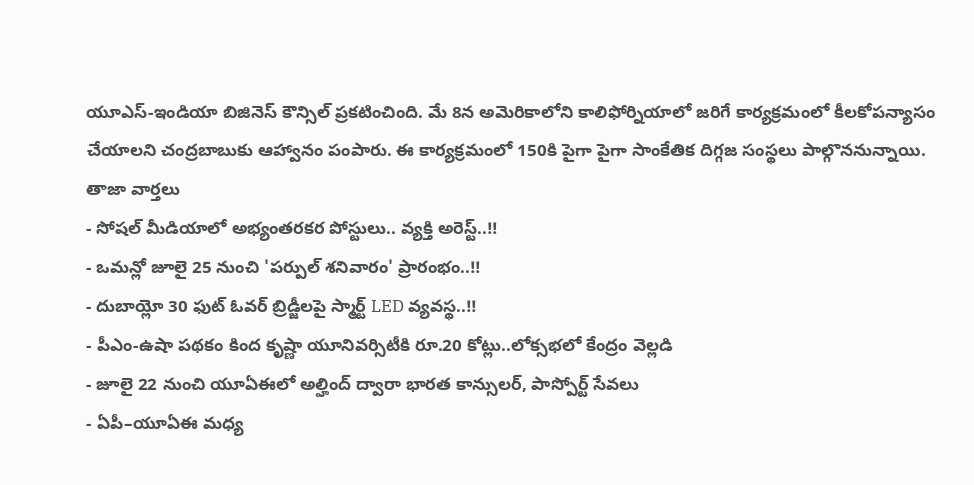యూఎస్-ఇండియా బిజినెస్ కౌన్సిల్ ప్రకటించింది. మే 8న అమెరికాలోని కాలిఫోర్నియాలో జరిగే కార్యక్రమంలో కీలకోపన్యాసం చేయాలని చంద్రబాబుకు ఆహ్వానం పంపారు. ఈ కార్యక్రమంలో 150కి పైగా పైగా సాంకేతిక దిగ్గజ సంస్థలు పాల్గొననున్నాయి.
తాజా వార్తలు
- సోషల్ మీడియాలో అభ్యంతరకర పోస్టులు.. వ్యక్తి అరెస్ట్..!!
- ఒమన్లో జూలై 25 నుంచి 'పర్పుల్ శనివారం' ప్రారంభం..!!
- దుబాయ్లో 30 ఫుట్ ఓవర్ బ్రిడ్జీలపై స్మార్ట్ LED వ్యవస్థ..!!
- పీఎం-ఉషా పథకం కింద కృష్ణా యూనివర్సిటీకి రూ.20 కోట్లు..లోక్సభలో కేంద్రం వెల్లడి
- జూలై 22 నుంచి యూఏఈలో అల్హింద్ ద్వారా భారత కాన్సులర్, పాస్పోర్ట్ సేవలు
- ఏపీ–యూఏఈ మధ్య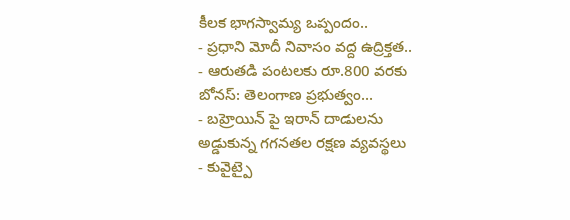కీలక భాగస్వామ్య ఒప్పందం..
- ప్రధాని మోదీ నివాసం వద్ద ఉద్రిక్తత..
- ఆరుతడి పంటలకు రూ.800 వరకు బోనస్: తెలంగాణ ప్రభుత్వం...
- బహ్రెయిన్ పై ఇరాన్ దాడులను అడ్డుకున్న గగనతల రక్షణ వ్యవస్థలు
- కువైట్పై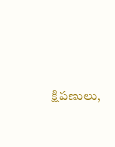క్షిపణులు,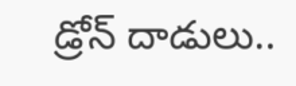డ్రోన్ దాడులు..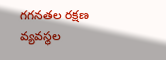గగనతల రక్షణ వ్యవస్థల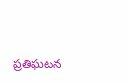ప్రతిఘటన